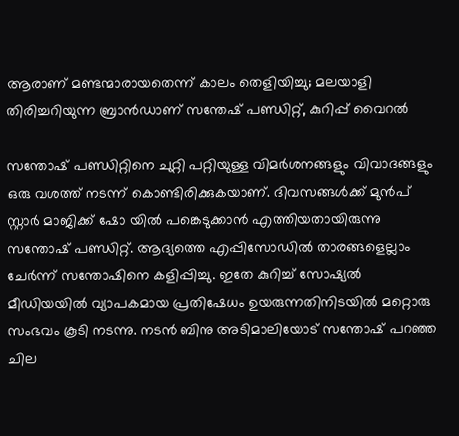ആരാണ് മണ്ടന്മാരായതെന്ന് കാലം തെളിയിച്ചു; മലയാളി തിരിച്ചറിയുന്ന ബ്രാൻഡാണ് സന്തേഷ് പണ്ഡിറ്റ്, കുറിപ്പ് വൈറൽ

സന്തോഷ് പണ്ഡിറ്റിനെ ചുറ്റി പറ്റിയുള്ള വിമര്‍ശനങ്ങളും വിവാദങ്ങളും ഒരു വശത്ത് നടന്ന് കൊണ്ടിരിക്കുകയാണ്. ദിവസങ്ങള്‍ക്ക് മുന്‍പ് സ്റ്റാര്‍ മാജിക്ക് ഷോ യില്‍ പങ്കെടുക്കാന്‍ എത്തിയതായിരുന്നു സന്തോഷ് പണ്ഡിറ്റ്. ആദ്യത്തെ എപ്പിസോഡില്‍ താരങ്ങളെല്ലാം ചേര്‍ന്ന് സന്തോഷിനെ കളിപ്പിച്ചു. ഇതേ കുറിച്ച് സോഷ്യല്‍ മീഡിയയില്‍ വ്യാപകമായ പ്രതിഷേധം ഉയരുന്നതിനിടയില്‍ മറ്റൊരു സംഭവം കൂടി നടന്നു. നടന്‍ ബിനു അടിമാലിയോട് സന്തോഷ് പറഞ്ഞ ചില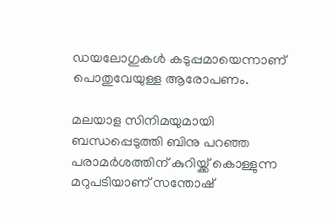ഡയലോഗുകള്‍ കടുപ്പമായെന്നാണ് പൊതുവേയുള്ള ആരോപണം.

മലയാള സിനിമയുമായി ബന്ധപ്പെടുത്തി ബിനു പറഞ്ഞ പരാമര്‍ശത്തിന് കുറിയ്ക്ക് കൊള്ളുന്ന മറുപടിയാണ് സന്തോഷ്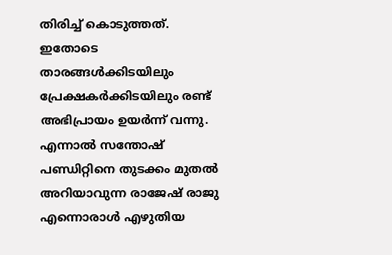തിരിച്ച് കൊടുത്തത്. ഇതോടെ താരങ്ങള്‍ക്കിടയിലും പ്രേക്ഷകര്‍ക്കിടയിലും രണ്ട് അഭിപ്രായം ഉയര്‍ന്ന് വന്നു. എന്നാല്‍ സന്തോഷ് പണ്ഡിറ്റിനെ തുടക്കം മുതല്‍ അറിയാവുന്ന രാജേഷ് രാജു എന്നൊരാള്‍ എഴുതിയ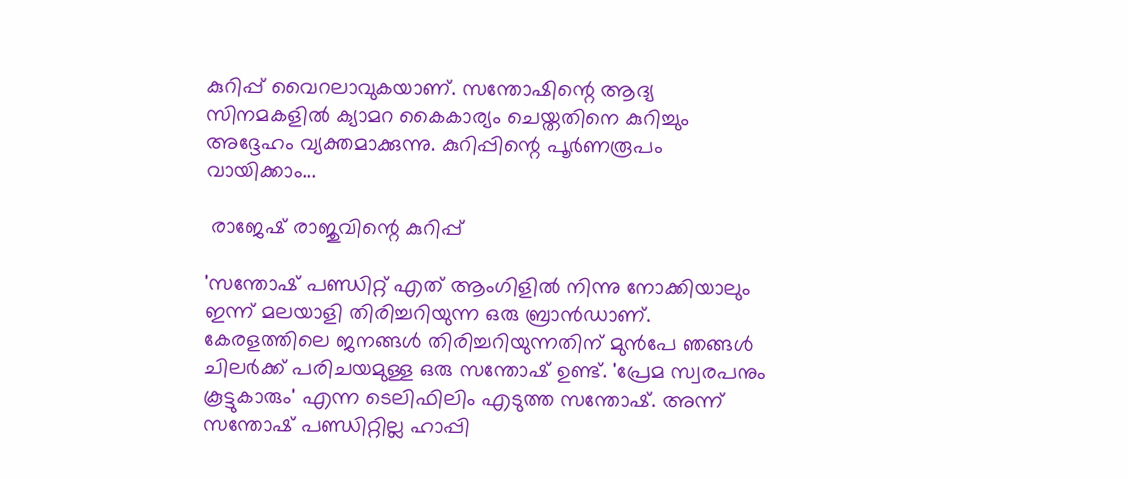കുറിപ്പ് വൈറലാവുകയാണ്. സന്തോഷിന്റെ ആദ്യ സിനമകളില്‍ ക്യാമറ കൈകാര്യം ചെയ്തതിനെ കുറിച്ചും അദ്ദേഹം വ്യക്തമാക്കുന്നു. കുറിപ്പിന്റെ പൂര്‍ണരൂപം വായിക്കാം...

 രാജേഷ് രാജുവിന്റെ കുറിപ്പ്

'സന്തോഷ് പണ്ഡിറ്റ് എത് ആംഗിളില്‍ നിന്നു നോക്കിയാലും ഇന്ന് മലയാളി തിരിച്ചറിയുന്ന ഒരു ബ്രാന്‍ഡാണ്. കേരളത്തിലെ ജനങ്ങള്‍ തിരിച്ചറിയുന്നതിന് മുന്‍പേ ഞങ്ങള്‍ ചിലര്‍ക്ക് പരിചയമുള്ള ഒരു സന്തോഷ് ഉണ്ട്. 'പ്രേമ സ്വരപനും കൂട്ടുകാരും' എന്ന ടെലിഫിലിം എടുത്ത സന്തോഷ്. അന്ന് സന്തോഷ് പണ്ഡിറ്റില്ല ഹാപ്പി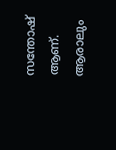സന്തോഷ് ആണ്. ആരാലും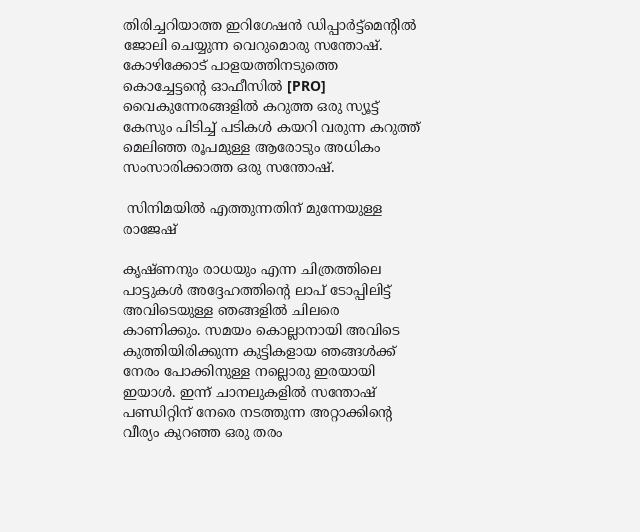തിരിച്ചറിയാത്ത ഇറിഗേഷന്‍ ഡിപ്പാര്‍ട്ട്മെന്റില്‍ ജോലി ചെയ്യുന്ന വെറുമൊരു സന്തോഷ്. കോഴിക്കോട് പാളയത്തിനടുത്തെ കൊച്ചേട്ടന്റെ ഓഫീസില്‍ [PRO] വൈകുന്നേരങ്ങളില്‍ കറുത്ത ഒരു സ്യൂട്ട് കേസും പിടിച്ച് പടികള്‍ കയറി വരുന്ന കറുത്ത് മെലിഞ്ഞ രൂപമുള്ള ആരോടും അധികം സംസാരിക്കാത്ത ഒരു സന്തോഷ്.

 സിനിമയില്‍ എത്തുന്നതിന് മുന്നേയുള്ള രാജേഷ്

കൃഷ്ണനും രാധയും എന്ന ചിത്രത്തിലെ പാട്ടുകള്‍ അദ്ദേഹത്തിന്റെ ലാപ് ടോപ്പിലിട്ട് അവിടെയുള്ള ഞങ്ങളില്‍ ചിലരെ കാണിക്കും. സമയം കൊല്ലാനായി അവിടെ കുത്തിയിരിക്കുന്ന കുട്ടികളായ ഞങ്ങള്‍ക്ക് നേരം പോക്കിനുള്ള നല്ലൊരു ഇരയായി ഇയാള്‍. ഇന്ന് ചാനലുകളില്‍ സന്തോഷ് പണ്ഡിറ്റിന് നേരെ നടത്തുന്ന അറ്റാക്കിന്റെ വീര്യം കുറഞ്ഞ ഒരു തരം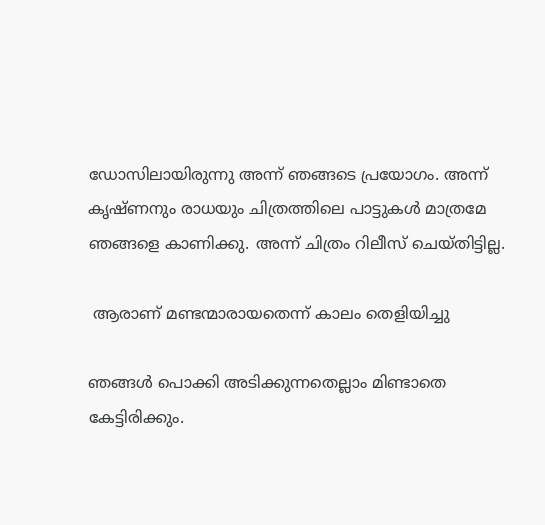ഡോസിലായിരുന്നു അന്ന് ഞങ്ങടെ പ്രയോഗം. അന്ന് കൃഷ്ണനും രാധയും ചിത്രത്തിലെ പാട്ടുകള്‍ മാത്രമേ ഞങ്ങളെ കാണിക്കു. അന്ന് ചിത്രം റിലീസ് ചെയ്തിട്ടില്ല.

 ആരാണ് മണ്ടന്മാരായതെന്ന് കാലം തെളിയിച്ചു

ഞങ്ങള്‍ പൊക്കി അടിക്കുന്നതെല്ലാം മിണ്ടാതെ കേട്ടിരിക്കും.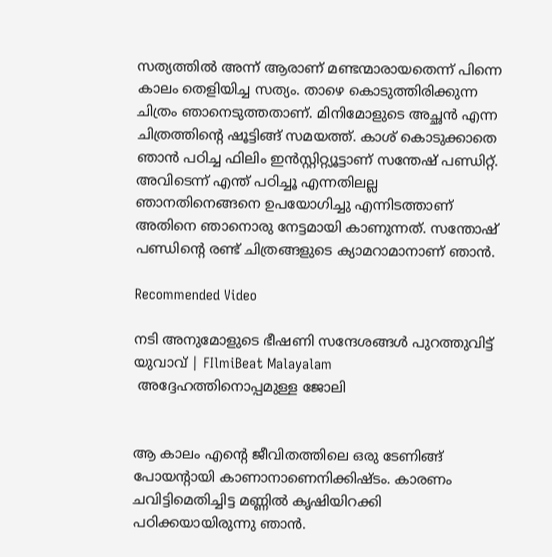സത്യത്തില്‍ അന്ന് ആരാണ് മണ്ടന്മാരായതെന്ന് പിന്നെ കാലം തെളിയിച്ച സത്യം. താഴെ കൊടുത്തിരിക്കുന്ന ചിത്രം ഞാനെടുത്തതാണ്. മിനിമോളുടെ അച്ഛന്‍ എന്ന ചിത്രത്തിന്റെ ഷൂട്ടിങ്ങ് സമയത്ത്. കാശ് കൊടുക്കാതെ ഞാന്‍ പഠിച്ച ഫിലിം ഇന്‍സ്റ്റിറ്റ്യൂട്ടാണ് സന്തേഷ് പണ്ഡിറ്റ്. അവിടെന്ന് എന്ത് പഠിച്ചൂ എന്നതിലല്ല ഞാനതിനെങ്ങനെ ഉപയോഗിച്ചു എന്നിടത്താണ് അതിനെ ഞാനൊരു നേട്ടമായി കാണുന്നത്. സന്തോഷ് പണ്ഡിന്റെ രണ്ട് ചിത്രങ്ങളുടെ ക്യാമറാമാനാണ് ഞാന്‍.

Recommended Video

നടി അനുമോളുടെ ഭീഷണി സന്ദേശങ്ങള്‍ പുറത്തുവിട്ട് യുവാവ് | FIlmiBeat Malayalam
 അദ്ദേഹത്തിനൊപ്പമുള്ള ജോലി


ആ കാലം എന്റെ ജീവിതത്തിലെ ഒരു ടേണിങ്ങ് പോയന്റായി കാണാനാണെനിക്കിഷ്ടം. കാരണം ചവിട്ടിമെതിച്ചിട്ട മണ്ണില്‍ കൃഷിയിറക്കി പഠിക്കയായിരുന്നു ഞാന്‍.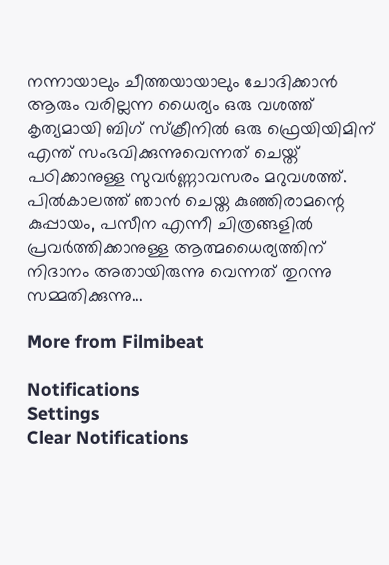നന്നായാലും ചീത്തയായാലും ചോദിക്കാന്‍ ആരും വരില്ലന്ന ധൈര്യം ഒരു വശത്ത് കൃത്യമായി ബിഗ് സ്‌ക്രീനില്‍ ഒരു ഫ്രെയിയിമിന് എന്ത് സംഭവിക്കുന്നുവെന്നത് ചെയ്ത് പഠിക്കാനുള്ള സുവര്‍ണ്ണാവസരം മറുവശത്ത്. പില്‍കാലത്ത് ഞാന്‍ ചെയ്ത കുഞ്ഞിരാമന്റെ കുപ്പായം, പസീന എന്നീ ചിത്രങ്ങളില്‍ പ്രവര്‍ത്തിക്കാനുള്ള ആത്മധൈര്യത്തിന് നിദാനം അതായിരുന്നു വെന്നത് തുറന്നു സമ്മതിക്കുന്നു...

More from Filmibeat

Notifications
Settings
Clear Notifications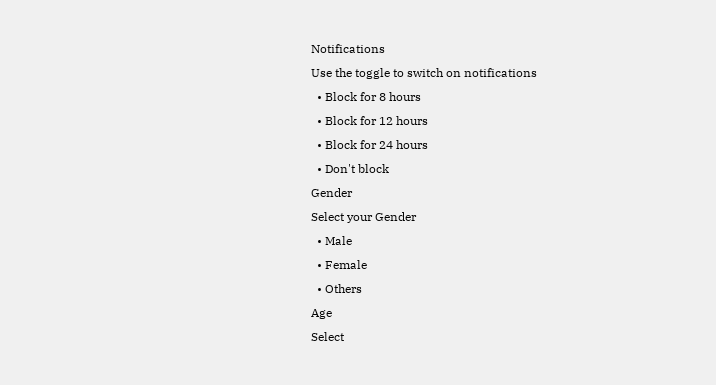Notifications
Use the toggle to switch on notifications
  • Block for 8 hours
  • Block for 12 hours
  • Block for 24 hours
  • Don't block
Gender
Select your Gender
  • Male
  • Female
  • Others
Age
Select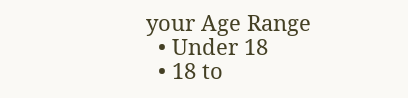your Age Range
  • Under 18
  • 18 to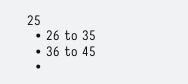25
  • 26 to 35
  • 36 to 45
  •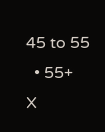45 to 55
  • 55+
X